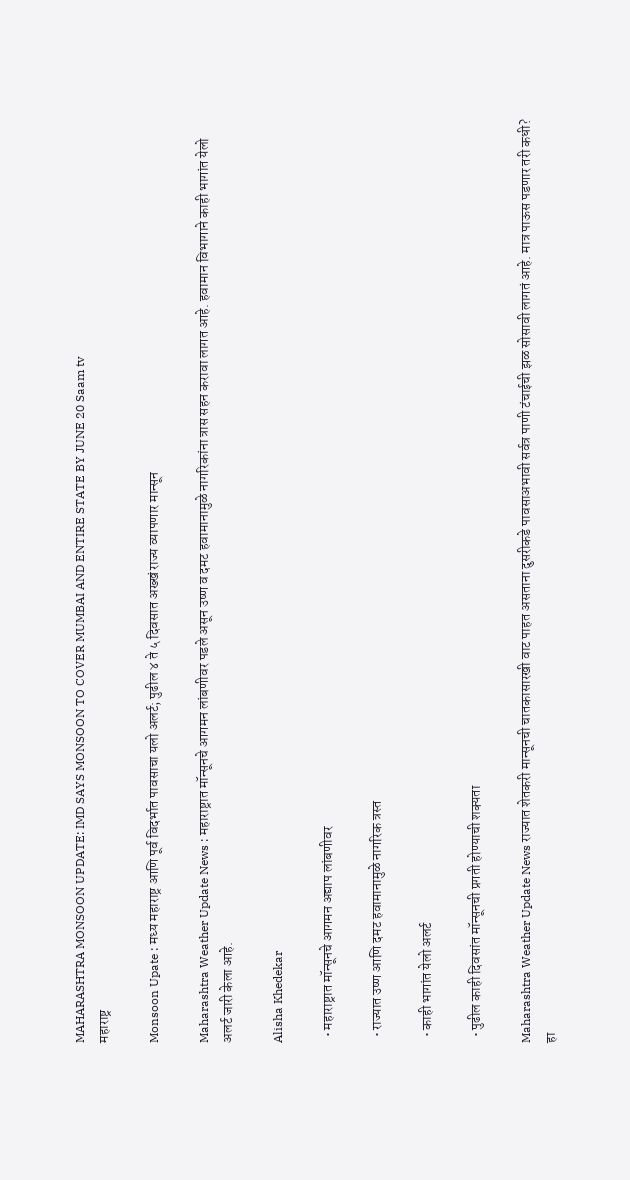MAHARASHTRA MONSOON UPDATE: IMD SAYS MONSOON TO COVER MUMBAI AND ENTIRE STATE BY JUNE 20 Saam tv
महाराष्ट्र

Monsoon Upate : मध्य महाराष्ट्र आणि पूर्व विदर्भात पावसाचा यलो अलर्ट; पुढील ४ ते ५ दिवसात अख्खं राज्य व्यापणार मान्सून

Maharashtra Weather Update News : महाराष्ट्रात मॉन्सूनचे आगमन लांबणीवर पडले असून उष्ण व दमट हवामानामुळे नागरिकांना त्रास सहन करावा लागत आहे. हवामान विभागाने काही भागांत येलो अलर्ट जारी केला आहे.

Alisha Khedekar

  • महाराष्ट्रात मॉन्सूनचे आगमन अद्याप लांबणीवर

  • राज्यात उष्ण आणि दमट हवामानामुळे नागरिक त्रस्त

  • काही भागांत येलो अलर्ट

  • पुढील काही दिवसांत मॉन्सूनची प्रगती होण्याची शक्यता

Maharashtra Weather Update News राज्यात शेतकरी मान्सूनची चातकासारखी वाट पाहत असताना दुसरीकडे पावसाअभावी सर्वत्र पाणी टंचाईची झळ सोसावी लागतं आहे. मात्र पाऊस पडणार तरी कधी? हा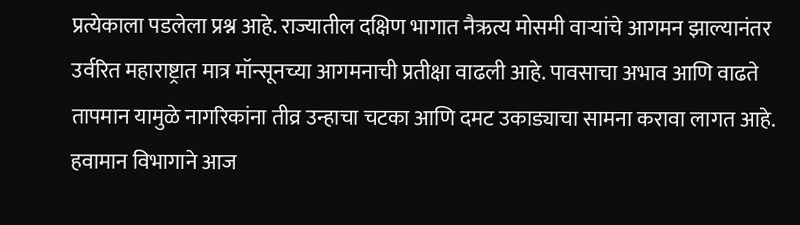प्रत्येकाला पडलेला प्रश्न आहे. राज्यातील दक्षिण भागात नैऋत्य मोसमी वाऱ्यांचे आगमन झाल्यानंतर उर्वरित महाराष्ट्रात मात्र मॉन्सूनच्या आगमनाची प्रतीक्षा वाढली आहे. पावसाचा अभाव आणि वाढते तापमान यामुळे नागरिकांना तीव्र उन्हाचा चटका आणि दमट उकाड्याचा सामना करावा लागत आहे. हवामान विभागाने आज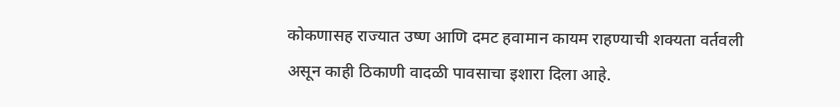कोकणासह राज्यात उष्ण आणि दमट हवामान कायम राहण्याची शक्यता वर्तवली असून काही ठिकाणी वादळी पावसाचा इशारा दिला आहे.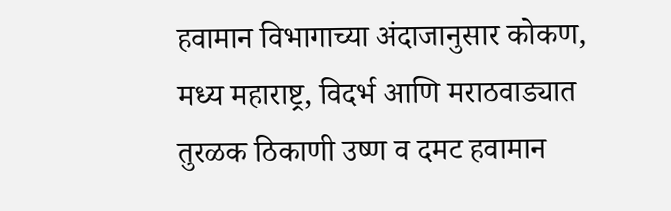हवामान विभागाच्या अंदाजानुसार कोकण, मध्य महाराष्ट्र, विदर्भ आणि मराठवाड्यात तुरळक ठिकाणी उष्ण व दमट हवामान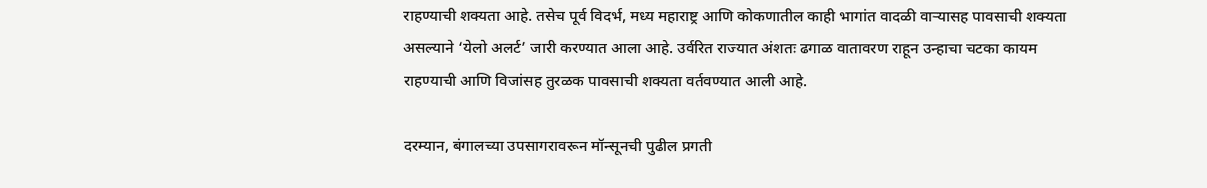राहण्याची शक्यता आहे. तसेच पूर्व विदर्भ, मध्य महाराष्ट्र आणि कोकणातील काही भागांत वादळी वाऱ्यासह पावसाची शक्यता असल्याने ‘येलो अलर्ट’ जारी करण्यात आला आहे. उर्वरित राज्यात अंशतः ढगाळ वातावरण राहून उन्हाचा चटका कायम राहण्याची आणि विजांसह तुरळक पावसाची शक्यता वर्तवण्यात आली आहे.

दरम्यान, बंगालच्या उपसागरावरून मॉन्सूनची पुढील प्रगती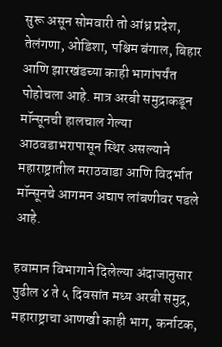सुरू असून सोमवारी तो आंध्र प्रदेश, तेलंगणा, ओडिशा, पश्चिम बंगाल, बिहार आणि झारखंडच्या काही भागांपर्यंत पोहोचला आहे. मात्र अरबी समुद्राकडून मॉन्सूनची हालचाल गेल्या आठवडाभरापासून स्थिर असल्याने महाराष्ट्रातील मराठवाडा आणि विदर्भात मॉन्सूनचे आगमन अद्याप लांबणीवर पडले आहे.

हवामान विभागाने दिलेल्या अंदाजानुसार पुढील ४ ते ५ दिवसांत मध्य अरबी समुद्र, महाराष्ट्राचा आणखी काही भाग, कर्नाटक,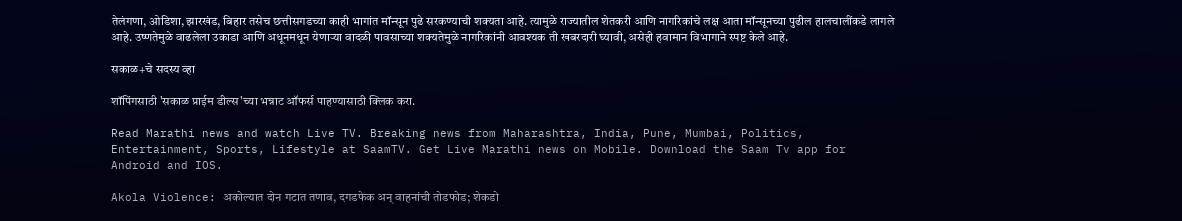तेलंगणा, ओडिशा, झारखंड, बिहार तसेच छत्तीसगडच्या काही भागांत मॉन्सून पुढे सरकण्याची शक्यता आहे. त्यामुळे राज्यातील शेतकरी आणि नागरिकांचे लक्ष आता मॉन्सूनच्या पुढील हालचालींकडे लागले आहे. उष्णतेमुळे वाढलेला उकाडा आणि अधूनमधून येणाऱ्या वादळी पावसाच्या शक्यतेमुळे नागरिकांनी आवश्यक ती खबरदारी घ्यावी, असेही हवामान विभागाने स्पष्ट केले आहे.

सकाळ+चे सदस्य व्हा

शॉपिंगसाठी 'सकाळ प्राईम डील्स'च्या भन्नाट ऑफर्स पाहण्यासाठी क्लिक करा.

Read Marathi news and watch Live TV. Breaking news from Maharashtra, India, Pune, Mumbai, Politics, Entertainment, Sports, Lifestyle at SaamTV. Get Live Marathi news on Mobile. Download the Saam Tv app for Android and IOS.

Akola Violence: अकोल्यात दोन गटात तणाव, दगडफेक अन् वाहनांची तोडफोड; शेकडो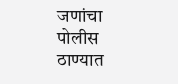जणांचा पोलीस ठाण्यात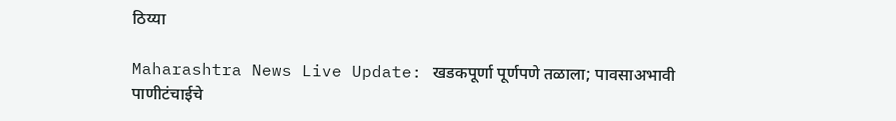ठिय्या

Maharashtra News Live Update: खडकपूर्णा पूर्णपणे तळाला; पावसाअभावी पाणीटंचाईचे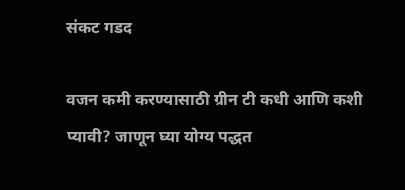संकट गडद

वजन कमी करण्यासाठी ग्रीन टी कधी आणि कशी प्यावी? जाणून घ्या योग्य पद्धत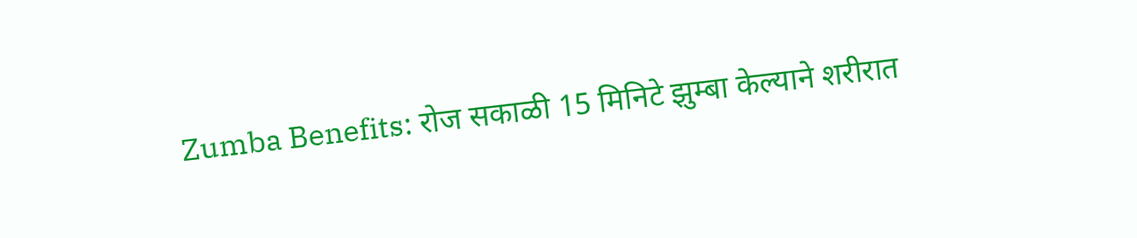Zumba Benefits: रोज सकाळी 15 मिनिटे झुम्बा केल्याने शरीरात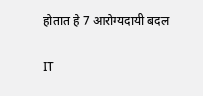होतात हे 7 आरोग्यदायी बदल

IT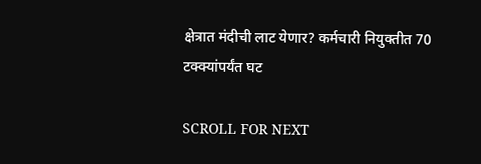क्षेत्रात मंदीची लाट येणार? कर्मचारी नियुक्तीत 70 टक्क्यांपर्यंत घट

SCROLL FOR NEXT